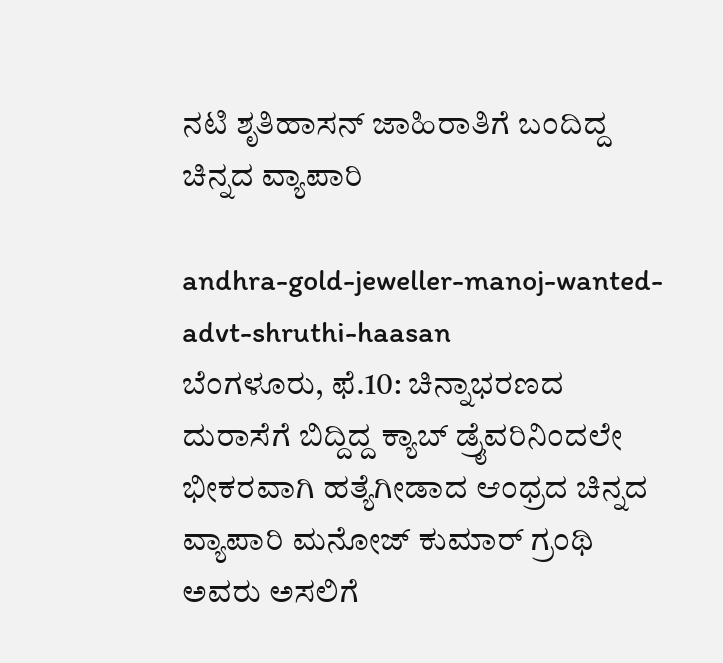ನಟಿ ಶೃತಿಹಾಸನ್ ಜಾಹಿರಾತಿಗೆ ಬಂದಿದ್ದ ಚಿನ್ನದ ವ್ಯಾಪಾರಿ

andhra-gold-jeweller-manoj-wanted-advt-shruthi-haasan
ಬೆಂಗಳೂರು, ಫೆ.10: ಚಿನ್ನಾಭರಣದ ದುರಾಸೆಗೆ ಬಿದ್ದಿದ್ದ ಕ್ಯಾಬ್ ಡ್ರೈವರಿನಿಂದಲೇ ಭೀಕರವಾಗಿ ಹತ್ಯೆಗೀಡಾದ ಆಂಧ್ರದ ಚಿನ್ನದ ವ್ಯಾಪಾರಿ ಮನೋಜ್ ಕುಮಾರ್ ಗ್ರಂಥಿ ಅವರು ಅಸಲಿಗೆ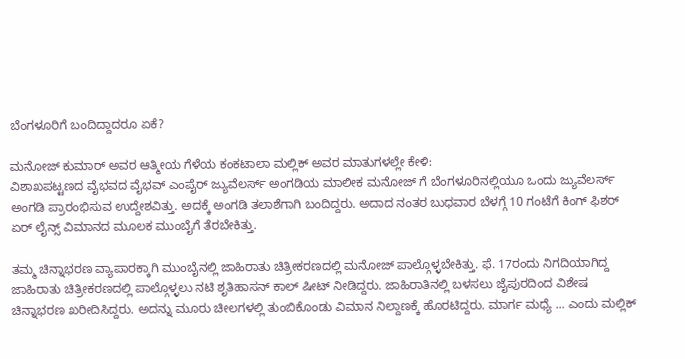ಬೆಂಗಳೂರಿಗೆ ಬಂದಿದ್ದಾದರೂ ಏಕೆ?

ಮನೋಜ್ ಕುಮಾರ್ ಅವರ ಆತ್ಮೀಯ ಗೆಳೆಯ ಕಂಕಟಾಲಾ ಮಲ್ಲಿಕ್ ಅವರ ಮಾತುಗಳಲ್ಲೇ ಕೇಳಿ:
ವಿಶಾಖಪಟ್ಟಣದ ವೈಭವದ ವೈಭವ್ ಎಂಪೈರ್ ಜ್ಯುವೆಲರ್ಸ್ ಅಂಗಡಿಯ ಮಾಲೀಕ ಮನೋಜ್ ಗೆ ಬೆಂಗಳೂರಿನಲ್ಲಿಯೂ ಒಂದು ಜ್ಯುವೆಲರ್ಸ್ ಅಂಗಡಿ ಪ್ರಾರಂಭಿಸುವ ಉದ್ದೇಶವಿತ್ತು. ಅದಕ್ಕೆ ಅಂಗಡಿ ತಲಾಶೆಗಾಗಿ ಬಂದಿದ್ದರು. ಅದಾದ ನಂತರ ಬುಧವಾರ ಬೆಳಗ್ಗೆ 10 ಗಂಟೆಗೆ ಕಿಂಗ್ ಫಿಶರ್ ಏರ್ ಲೈನ್ಸ್ ವಿಮಾನದ ಮೂಲಕ ಮುಂಬೈಗೆ ತೆರಬೇಕಿತ್ತು.

ತಮ್ಮ ಚಿನ್ನಾಭರಣ ವ್ಯಾಪಾರಕ್ಕಾಗಿ ಮುಂಬೈನಲ್ಲಿ ಜಾಹಿರಾತು ಚಿತ್ರೀಕರಣದಲ್ಲಿ ಮನೋಜ್ ಪಾಲ್ಗೊಳ್ಳಬೇಕಿತ್ತು. ಫೆ. 17ರಂದು ನಿಗದಿಯಾಗಿದ್ದ ಜಾಹಿರಾತು ಚಿತ್ರೀಕರಣದಲ್ಲಿ ಪಾಲ್ಗೊಳ್ಳಲು ನಟಿ ಶೃತಿಹಾಸನ್ ಕಾಲ್ ಷೀಟ್ ನೀಡಿದ್ದರು. ಜಾಹಿರಾತಿನಲ್ಲಿ ಬಳಸಲು ಜೈಪುರದಿಂದ ವಿಶೇಷ ಚಿನ್ನಾಭರಣ ಖರೀದಿಸಿದ್ದರು. ಅದನ್ನು ಮೂರು ಚೀಲಗಳಲ್ಲಿ ತುಂಬಿಕೊಂಡು ವಿಮಾನ ನಿಲ್ದಾಣಕ್ಕೆ ಹೊರಟಿದ್ದರು. ಮಾರ್ಗ ಮಧ್ಯೆ ... ಎಂದು ಮಲ್ಲಿಕ್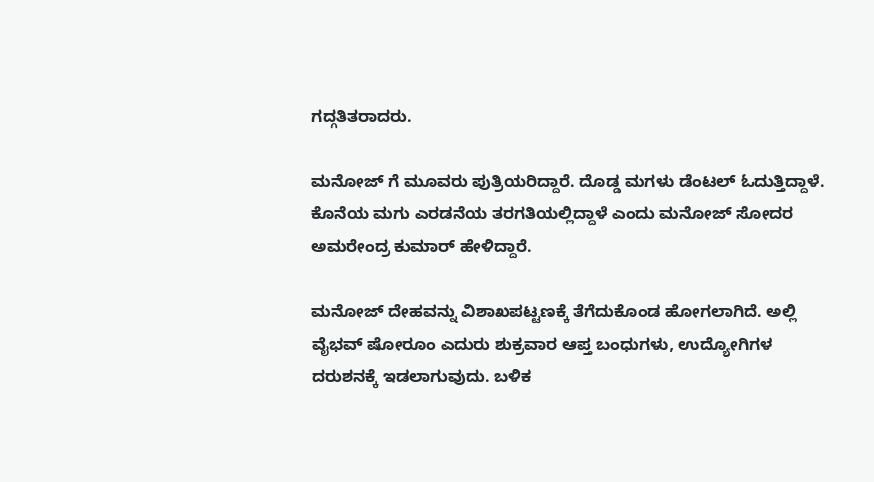ಗದ್ಗತಿತರಾದರು.

ಮನೋಜ್ ಗೆ ಮೂವರು ಪುತ್ರಿಯರಿದ್ದಾರೆ. ದೊಡ್ಡ ಮಗಳು ಡೆಂಟಲ್ ಓದುತ್ತಿದ್ದಾಳೆ. ಕೊನೆಯ ಮಗು ಎರಡನೆಯ ತರಗತಿಯಲ್ಲಿದ್ದಾಳೆ ಎಂದು ಮನೋಜ್ ಸೋದರ ಅಮರೇಂದ್ರ ಕುಮಾರ್ ಹೇಳಿದ್ದಾರೆ.

ಮನೋಜ್ ದೇಹವನ್ನು ವಿಶಾಖಪಟ್ಟಣಕ್ಕೆ ತೆಗೆದುಕೊಂಡ ಹೋಗಲಾಗಿದೆ. ಅಲ್ಲಿ ವೈಭವ್ ಷೋರೂಂ ಎದುರು ಶುಕ್ರವಾರ ಆಪ್ತ ಬಂಧುಗಳು, ಉದ್ಯೋಗಿಗಳ ದರುಶನಕ್ಕೆ ಇಡಲಾಗುವುದು. ಬಳಿಕ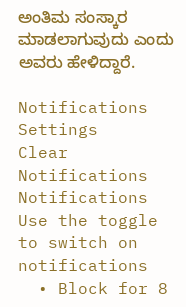ಅಂತಿಮ ಸಂಸ್ಕಾರ ಮಾಡಲಾಗುವುದು ಎಂದು ಅವರು ಹೇಳಿದ್ದಾರೆ.

Notifications
Settings
Clear Notifications
Notifications
Use the toggle to switch on notifications
  • Block for 8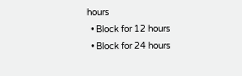hours
  • Block for 12 hours
  • Block for 24 hours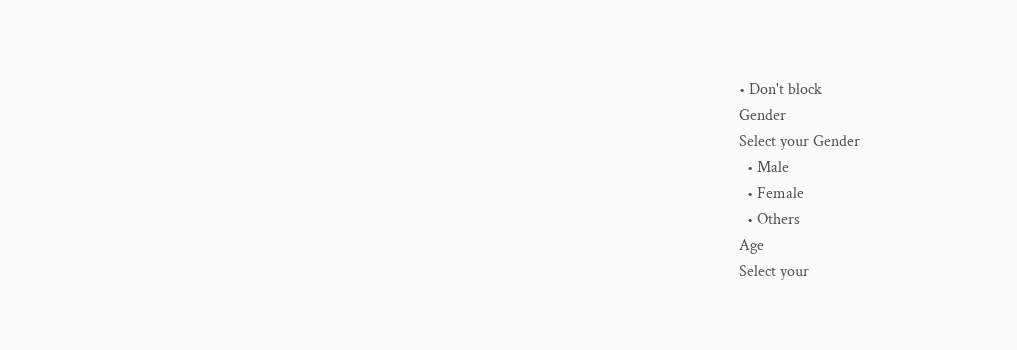• Don't block
Gender
Select your Gender
  • Male
  • Female
  • Others
Age
Select your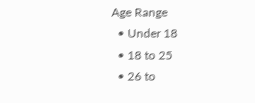Age Range
  • Under 18
  • 18 to 25
  • 26 to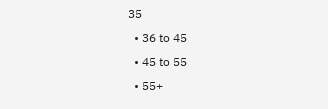35
  • 36 to 45
  • 45 to 55
  • 55+